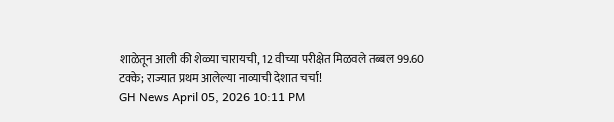शाळेतून आली की शेळ्या चारायची, 12 वीच्या परीक्षेत मिळवले तब्बल 99.60 टक्के; राज्यात प्रथम आलेल्या नाव्याची देशात चर्चा!
GH News April 05, 2026 10:11 PM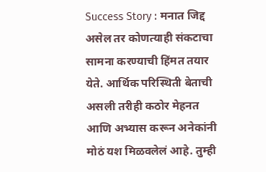Success Story : मनात जिद्द असेल तर कोणत्याही संकटाचा सामना करण्याची हिंमत तयार येते. आर्थिक परिस्थिती बेताची असली तरीही कठोर मेहनत आणि अभ्यास करून अनेकांनी मोठं यश मिळवलेलं आहे. तुम्ही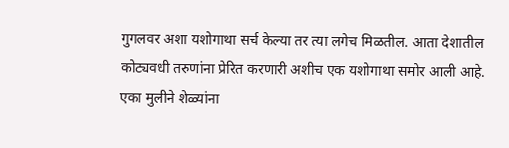गुगलवर अशा यशोगाथा सर्च केल्या तर त्या लगेच मिळतील. आता देशातील कोट्यवधी तरुणांना प्रेरित करणारी अशीच एक यशोगाथा समोर आली आहे. एका मुलीने शेळ्यांना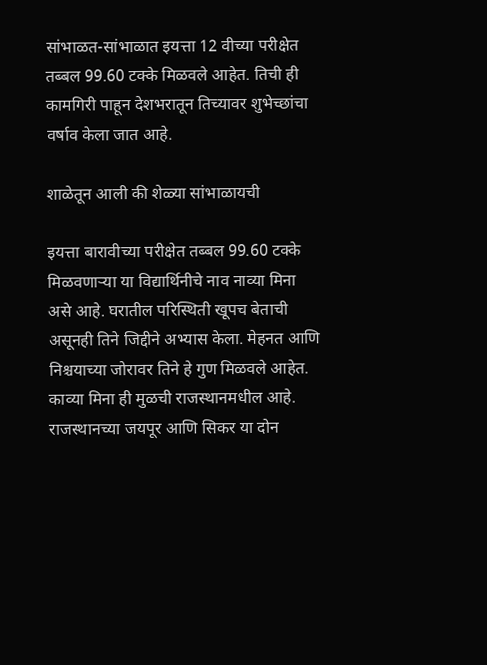सांभाळत-सांभाळात इयत्ता 12 वीच्या परीक्षेत तब्बल 99.60 टक्के मिळवले आहेत. तिची ही कामगिरी पाहून देशभरातून तिच्यावर शुभेच्छांचा वर्षाव केला जात आहे.

शाळेतून आली की शेळ्या सांभाळायची

इयत्ता बारावीच्या परीक्षेत तब्बल 99.60 टक्के मिळवणाऱ्या या विद्यार्थिनीचे नाव नाव्या मिना असे आहे. घरातील परिस्थिती खूपच बेताची असूनही तिने जिद्दीने अभ्यास केला. मेहनत आणि निश्चयाच्या जोरावर तिने हे गुण मिळवले आहेत. काव्या मिना ही मुळची राजस्थानमधील आहे. राजस्थानच्या जयपूर आणि सिकर या दोन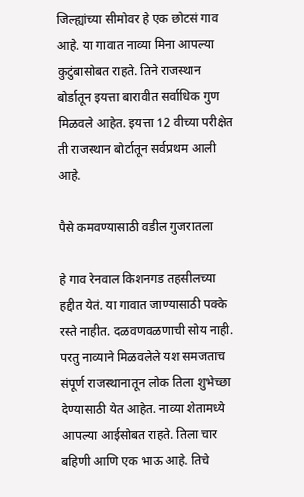जिल्ह्यांच्या सीमोवर हे एक छोटसं गाव आहे. या गावात नाव्या मिना आपल्या कुटुंबासोबत राहते. तिने राजस्थान बोर्डातून इयत्ता बारावीत सर्वाधिक गुण मिळवले आहेत. इयत्ता 12 वीच्या परीक्षेत ती राजस्थान बोर्टातून सर्वप्रथम आली आहे.

पैसे कमवण्यासाठी वडील गुजरातला

हे गाव रेनवाल किशनगड तहसीलच्या हद्दीत येतं. या गावात जाण्यासाठी पक्के रस्ते नाहीत. दळवणवळणाची सोय नाही. परतु नाव्याने मिळवलेले यश समजताच संपूर्ण राजस्थानातून लोक तिला शुभेच्छा देण्यासाठी येत आहेत. नाव्या शेतामध्ये आपल्या आईसोबत राहते. तिला चार बहिणी आणि एक भाऊ आहे. तिचे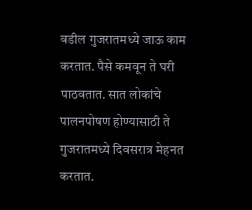वडील गुजरातमध्ये जाऊ काम करतात. पैसे कमवून ते घरी पाठवतात. सात लोकांचे पालनपोषण होण्यासाठी ते गुजरातमध्ये दिवसरात्र मेहनत करतात.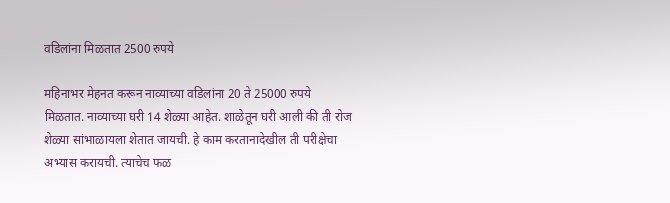वडिलांना मिळतात 2500 रुपये

महिनाभर मेहनत करून नाव्याच्या वडिलांना 20 ते 25000 रुपये मिळतात. नाव्याच्या घरी 14 शेळ्या आहेत. शाळेतून घरी आली की ती रोज शेळ्या सांभाळायला शेतात जायची. हे काम करतानादेखील ती परीक्षेचा अभ्यास करायची. त्याचेच फळ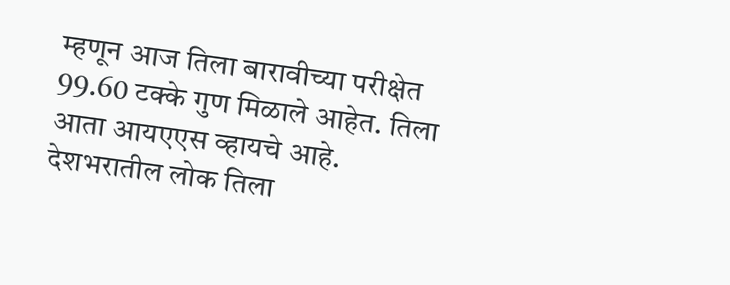म्हणून आज तिला बारावीच्या परीक्षेत 99.60 टक्के गुण मिळाले आहेत. तिला आता आयएएस व्हायचे आहे. देशभरातील लोक तिला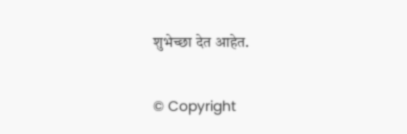शुभेच्छा देत आहेत.

© Copyright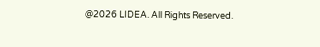@2026 LIDEA. All Rights Reserved.